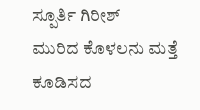ಸ್ಪೂರ್ತಿ ಗಿರೀಶ್
ಮುರಿದ ಕೊಳಲನು ಮತ್ತೆ ಕೂಡಿಸದ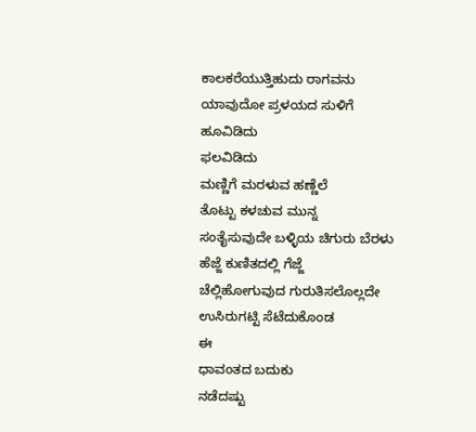ಕಾಲಕರೆಯುತ್ತಿಹುದು ರಾಗವನು
ಯಾವುದೋ ಪ್ರಳಯದ ಸುಳಿಗೆ
ಹೂವಿಡಿದು
ಫಲವಿಡಿದು
ಮಣ್ಣಿಗೆ ಮರಳುವ ಹಣ್ಣೆಲೆ
ತೊಟ್ಟು ಕಳಚುವ ಮುನ್ನ
ಸಂತೈಸುವುದೇ ಬಳ್ಳಿಯ ಚಿಗುರು ಬೆರಳು
ಹೆಜ್ಜೆ ಕುಣಿತದಲ್ಲಿ ಗೆಜ್ಜೆ
ಚೆಲ್ಲಿಹೋಗುವುದ ಗುರುತಿಸಲೊಲ್ಲದೇ
ಉಸಿರುಗಟ್ಟಿ ಸೆಟೆದುಕೊಂಡ
ಈ
ಧಾವಂತದ ಬದುಕು
ನಡೆದಷ್ಟು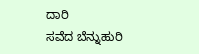ದಾರಿ
ಸವೆದ ಬೆನ್ನುಹುರಿ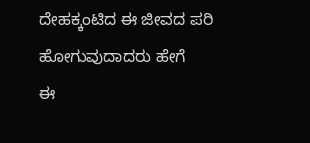ದೇಹಕ್ಕಂಟಿದ ಈ ಜೀವದ ಪರಿ
ಹೋಗುವುದಾದರು ಹೇಗೆ
ಈ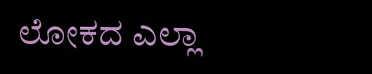ಲೋಕದ ಎಲ್ಲಾ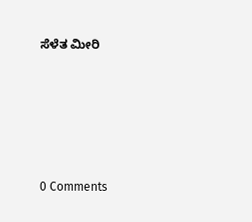ಸೆಳೆತ ಮೀರಿ






0 Comments